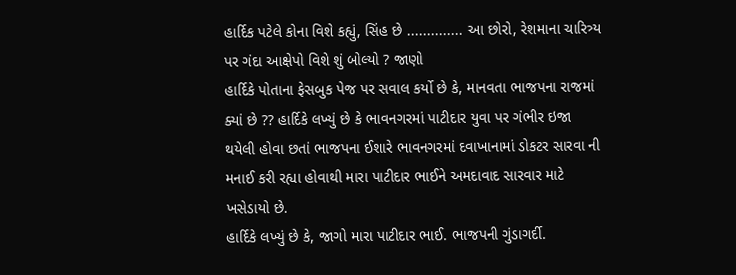હાર્દિક પટેલે કોના વિશે કહ્યું, સિંહ છે .............. આ છોરો, રેશમાના ચારિત્ર્ય પર ગંદા આક્ષેપો વિશે શું બોલ્યો ? જાણો
હાર્દિકે પોતાના ફેસબુક પેજ પર સવાલ કર્યો છે કે, માનવતા ભાજપના રાજમાં ક્યાં છે ?? હાર્દિકે લખ્યું છે કે ભાવનગરમાં પાટીદાર યુવા પર ગંભીર ઇજા થયેલી હોવા છતાં ભાજપના ઈશારે ભાવનગરમાં દવાખાનામાં ડોકટર સારવા ની મનાઈ કરી રહ્યા હોવાથી મારા પાટીદાર ભાઈને અમદાવાદ સારવાર માટે ખસેડાયો છે.
હાર્દિકે લખ્યું છે કે, જાગો મારા પાટીદાર ભાઈ. ભાજપની ગુંડાગર્દી.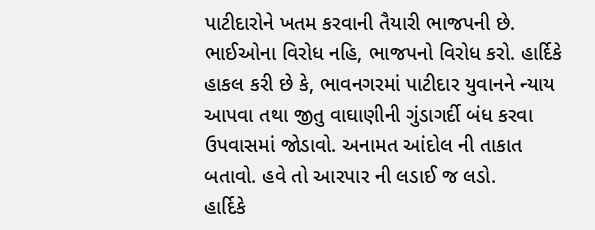પાટીદારોને ખતમ કરવાની તૈયારી ભાજપની છે. ભાઈઓના વિરોધ નહિ, ભાજપનો વિરોધ કરો. હાર્દિકે હાકલ કરી છે કે, ભાવનગરમાં પાટીદાર યુવાનને ન્યાય આપવા તથા જીતુ વાઘાણીની ગુંડાગર્દી બંધ કરવા ઉપવાસમાં જોડાવો. અનામત આંદોલ ની તાકાત બતાવો. હવે તો આરપાર ની લડાઈ જ લડો.
હાર્દિકે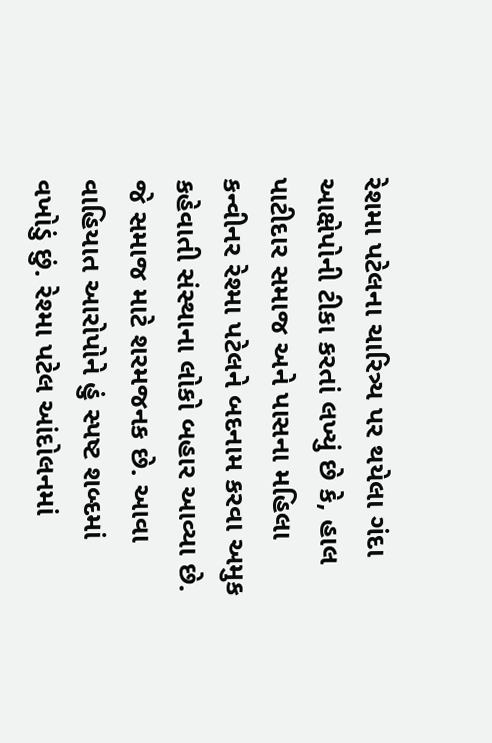રેશમા પટેલના ચારિત્ર્ય પર થયેલા ગંદા આક્ષેપોની ટીકા કરતાં લખ્યું છે કે, હાલ પાટીદાર સમાજ અને પાસના મહિલા કન્વીનર રેશ્મા પટેલને બદનામ કરવા અમુક કહેવાતી સંસ્થાના લોકો બહાર આવ્યા છે. જે સમાજ માટે શરમજનક છે. આવા વાહિયાત આરોપોને હું સ્પષ્ટ શબ્દમાં વખોડું છું. રેશ્મા પટેલ આંદોલનમાં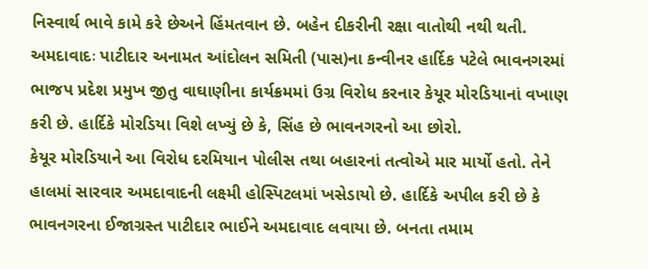નિસ્વાર્થ ભાવે કામે કરે છેઅને હિંમતવાન છે. બહેન દીકરીની રક્ષા વાતોથી નથી થતી.
અમદાવાદઃ પાટીદાર અનામત આંદોલન સમિતી (પાસ)ના કન્વીનર હાર્દિક પટેલે ભાવનગરમાં ભાજપ પ્રદેશ પ્રમુખ જીતુ વાઘાણીના કાર્યક્રમમાં ઉગ્ર વિરોધ કરનાર કેયૂર મોરડિયાનાં વખાણ કરી છે. હાર્દિકે મોરડિયા વિશે લખ્યું છે કે, સિંહ છે ભાવનગરનો આ છોરો.
કેયૂર મોરડિયાને આ વિરોધ દરમિયાન પોલીસ તથા બહારનાં તત્વોએ માર માર્યો હતો. તેને હાલમાં સારવાર અમદાવાદની લક્ષ્મી હોસ્પિટલમાં ખસેડાયો છે. હાર્દિકે અપીલ કરી છે કે ભાવનગરના ઈજાગ્રસ્ત પાટીદાર ભાઈને અમદાવાદ લવાયા છે. બનતા તમામ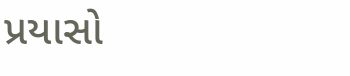પ્રયાસો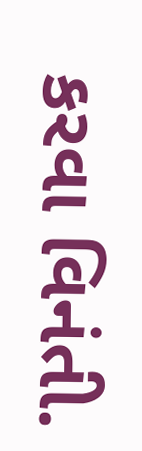કરવા વિનંતી.